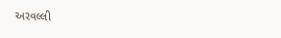અરવલ્લી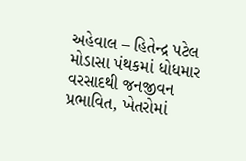અહેવાલ – હિતેન્દ્ર પટેલ
મોડાસા પંથકમાં ધોધમાર વરસાદથી જનજીવન પ્રભાવિત, ખેતરોમાં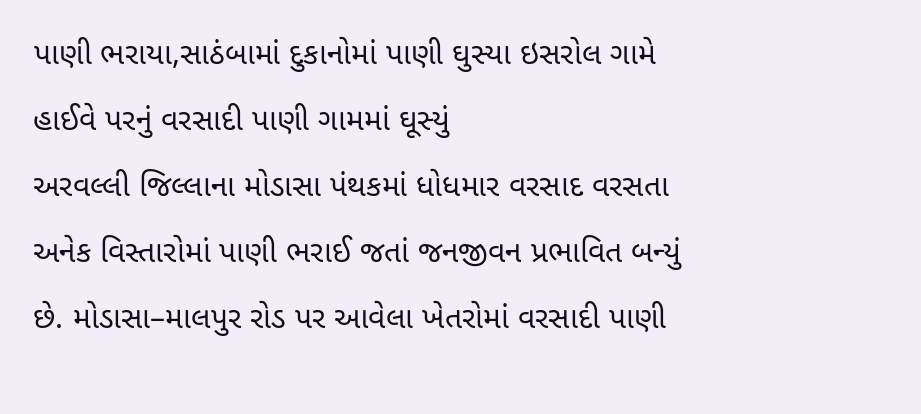પાણી ભરાયા,સાઠંબામાં દુકાનોમાં પાણી ઘુસ્યા ઇસરોલ ગામે હાઈવે પરનું વરસાદી પાણી ગામમાં ઘૂસ્યું
અરવલ્લી જિલ્લાના મોડાસા પંથકમાં ધોધમાર વરસાદ વરસતા અનેક વિસ્તારોમાં પાણી ભરાઈ જતાં જનજીવન પ્રભાવિત બન્યું છે. મોડાસા–માલપુર રોડ પર આવેલા ખેતરોમાં વરસાદી પાણી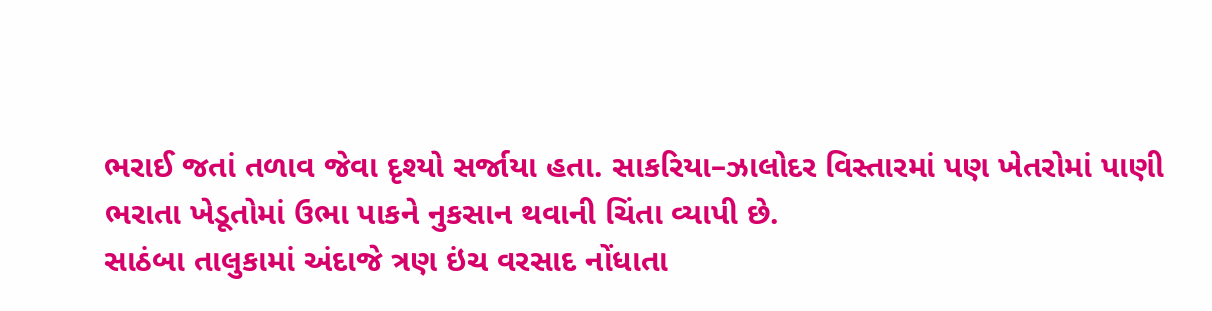ભરાઈ જતાં તળાવ જેવા દૃશ્યો સર્જાયા હતા. સાકરિયા–ઝાલોદર વિસ્તારમાં પણ ખેતરોમાં પાણી ભરાતા ખેડૂતોમાં ઉભા પાકને નુકસાન થવાની ચિંતા વ્યાપી છે.
સાઠંબા તાલુકામાં અંદાજે ત્રણ ઇંચ વરસાદ નોંધાતા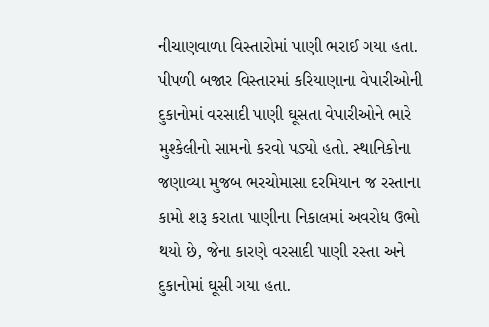નીચાણવાળા વિસ્તારોમાં પાણી ભરાઈ ગયા હતા. પીપળી બજાર વિસ્તારમાં કરિયાણાના વેપારીઓની દુકાનોમાં વરસાદી પાણી ઘૂસતા વેપારીઓને ભારે મુશ્કેલીનો સામનો કરવો પડ્યો હતો. સ્થાનિકોના જણાવ્યા મુજબ ભરચોમાસા દરમિયાન જ રસ્તાના કામો શરૂ કરાતા પાણીના નિકાલમાં અવરોધ ઉભો થયો છે, જેના કારણે વરસાદી પાણી રસ્તા અને દુકાનોમાં ઘૂસી ગયા હતા.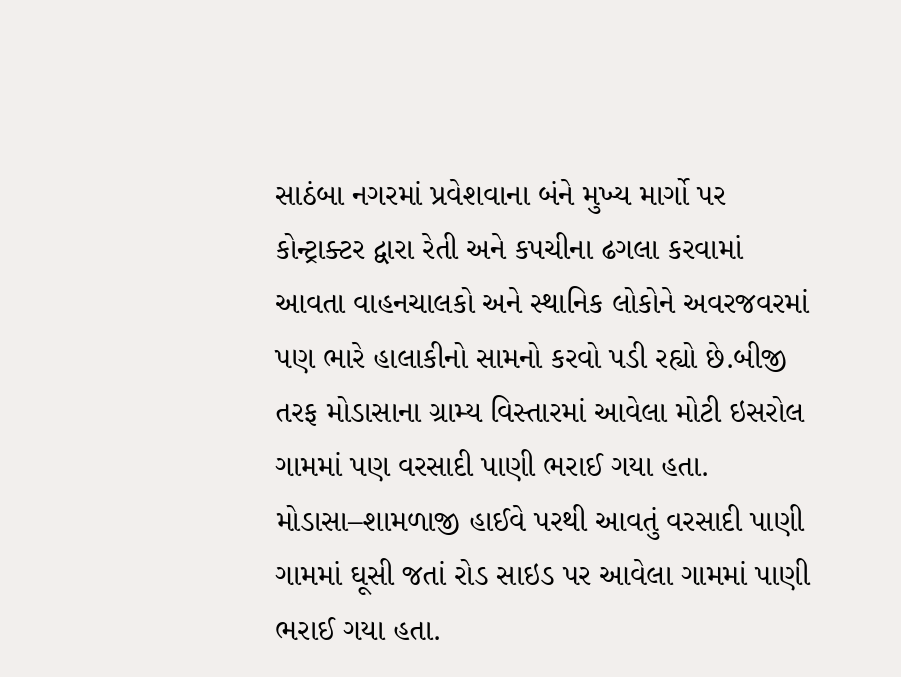સાઠંબા નગરમાં પ્રવેશવાના બંને મુખ્ય માર્ગો પર કોન્ટ્રાક્ટર દ્વારા રેતી અને કપચીના ઢગલા કરવામાં આવતા વાહનચાલકો અને સ્થાનિક લોકોને અવરજવરમાં પણ ભારે હાલાકીનો સામનો કરવો પડી રહ્યો છે.બીજી તરફ મોડાસાના ગ્રામ્ય વિસ્તારમાં આવેલા મોટી ઇસરોલ ગામમાં પણ વરસાદી પાણી ભરાઈ ગયા હતા. મોડાસા–શામળાજી હાઈવે પરથી આવતું વરસાદી પાણી ગામમાં ઘૂસી જતાં રોડ સાઇડ પર આવેલા ગામમાં પાણી ભરાઈ ગયા હતા.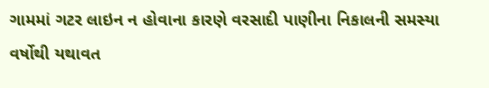ગામમાં ગટર લાઇન ન હોવાના કારણે વરસાદી પાણીના નિકાલની સમસ્યા વર્ષોથી યથાવત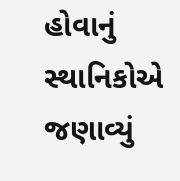હોવાનું સ્થાનિકોએ જણાવ્યું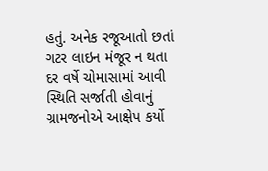હતું. અનેક રજૂઆતો છતાં ગટર લાઇન મંજૂર ન થતા દર વર્ષે ચોમાસામાં આવી સ્થિતિ સર્જાતી હોવાનું ગ્રામજનોએ આક્ષેપ કર્યો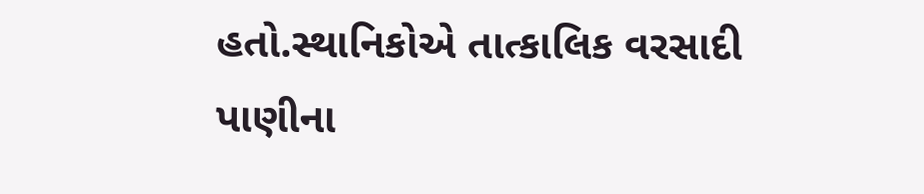હતો.સ્થાનિકોએ તાત્કાલિક વરસાદી પાણીના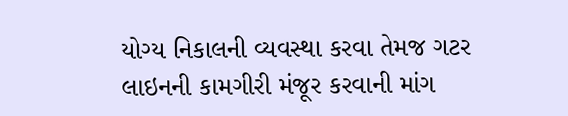યોગ્ય નિકાલની વ્યવસ્થા કરવા તેમજ ગટર લાઇનની કામગીરી મંજૂર કરવાની માંગ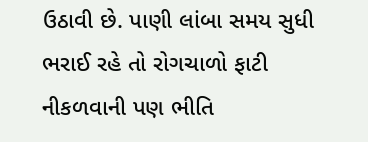ઉઠાવી છે. પાણી લાંબા સમય સુધી ભરાઈ રહે તો રોગચાળો ફાટી નીકળવાની પણ ભીતિ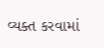વ્યક્ત કરવામાં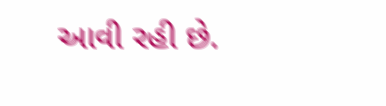આવી રહી છે.